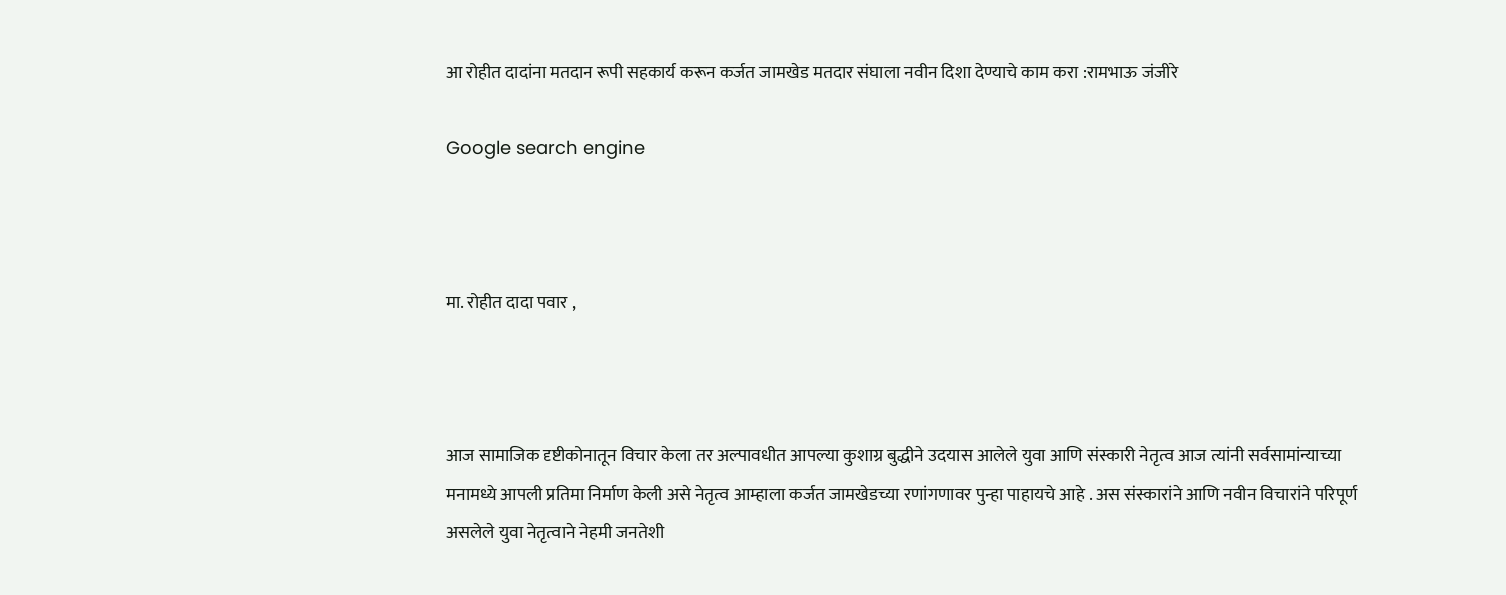आ रोहीत दादांना मतदान रूपी सहकार्य करून कर्जत जामखेड मतदार संघाला नवीन दिशा देण्याचे काम करा :रामभाऊ जंजीरे

Google search engine



मा. रोहीत दादा पवार ,



आज सामाजिक दृष्टीकोनातून विचार केला तर अल्पावधीत आपल्या कुशाग्र बुद्धीने उदयास आलेले युवा आणि संस्कारी नेतृत्व आज त्यांनी सर्वसामांन्याच्या मनामध्ये आपली प्रतिमा निर्माण केली असे नेतृत्व आम्हाला कर्जत जामखेडच्या रणांगणावर पुन्हा पाहायचे आहे . अस संस्कारांने आणि नवीन विचारांने परिपूर्ण असलेले युवा नेतृत्वाने नेहमी जनतेशी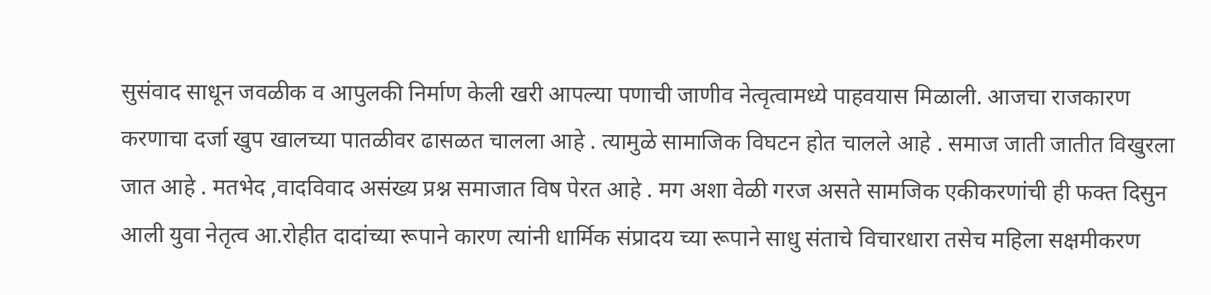सुसंवाद साधून जवळीक व आपुलकी निर्माण केली खरी आपल्या पणाची जाणीव नेत्वृत्वामध्ये पाहवयास मिळाली. आजचा राजकारण करणाचा दर्जा खुप खालच्या पातळीवर ढासळत चालला आहे . त्यामुळे सामाजिक विघटन होत चालले आहे . समाज जाती जातीत विखुरला जात आहे . मतभेद ,वादविवाद असंख्य प्रश्न समाजात विष पेरत आहे . मग अशा वेळी गरज असते सामजिक एकीकरणांची ही फक्त दिसुन आली युवा नेतृत्व आ.रोहीत दादांच्या रूपाने कारण त्यांनी धार्मिक संप्रादय च्या रूपाने साधु संताचे विचारधारा तसेच महिला सक्षमीकरण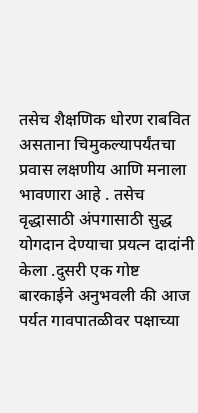तसेच शैक्षणिक धोरण राबवित असताना चिमुकल्यापर्यंतचा प्रवास लक्षणीय आणि मनाला भावणारा आहे . तसेच वृद्धासाठी अंपगासाठी सुद्ध योगदान देण्याचा प्रयत्न दादांनी केला .दुसरी एक गोष्ट बारकाईने अनुभवली की आज पर्यत गावपातळीवर पक्षाच्या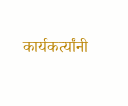कार्यकर्त्यांनी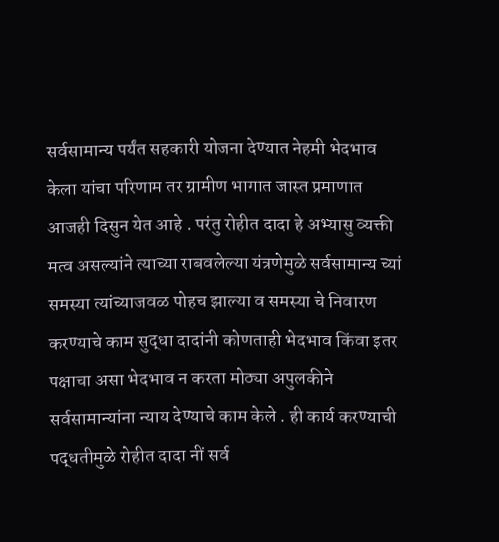सर्वसामान्य पर्यंत सहकारी योजना देण्यात नेहमी भेदभाव केला यांचा परिणाम तर ग्रामीण भागात जास्त प्रमाणात आजही दिसुन येत आहे . परंतु रोहीत दादा हे अभ्यासु व्यक्ती मत्व असल्यांने त्याच्या राबवलेल्या यंत्रणेमुळे सर्वसामान्य च्यां समस्या त्यांच्याजवळ पोहच झाल्या व समस्या चे निवारण करण्याचे काम सुद्धा दादांनी कोणताही भेदभाव किंवा इतर पक्षाचा असा भेदभाव न करता मोठ्या अपुलकीने सर्वसामान्यांना न्याय देण्याचे काम केले . ही कार्य करण्याची पद्धतीमुळे रोहीत दादा नीं सर्व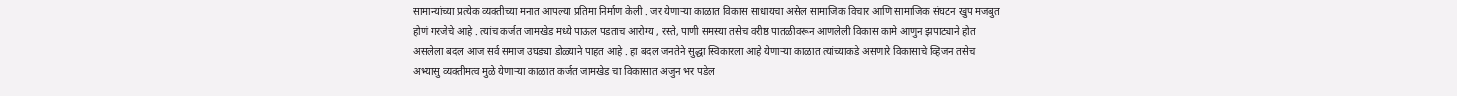सामान्यांच्या प्रत्येक व्यक्तीच्या मनात आपल्या प्रतिमा निर्माण केली . जर येणाऱ्या काळात विकास साधायचा असेल सामाजिक विचार आणि सामाजिक संघटन खुप मजबुत होणं गरजेचे आहे . त्यांच कर्जत जामखेड मध्ये पाऊल पडताच आरोग्य , रस्ते, पाणी समस्या तसेच वरीष्ठ पातळीवरून आणलेली विकास कामे आणुन झपाट्याने होत असलेला बदल आज सर्व समाज उघड्या डोळ्याने पाहत आहे . हा बदल जनतेने सुद्धा स्विकारला आहे येणाऱ्या काळात त्यांच्याकडे असणारे विकासाचे व्हिजन तसेच अभ्यासु व्यक्तीमत्व मुळे येणाऱ्या काळात कर्जत जामखेड चा विकासात अजुन भर पडेल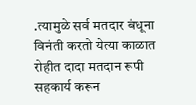.त्यामुळे सर्व मतदार बंधूना विनंती करतो येत्या काळात रोहीत दादा मतदान रूपी सहकार्य करून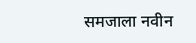समजाला नवीन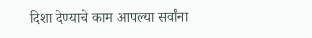दिशा देण्याचे काम आपल्या सर्वांना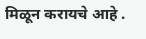मिळून करायचे आहे .